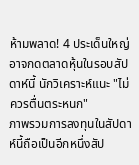ห้ามพลาด! 4 ประเด็นใหญ่ อาจกดตลาดหุ้นในรอบสัปดาห์นี้ นักวิเคราะห์แนะ "ไม่ควรตื่นตระหนก"
ภาพรวมการลงทุนในสัปดาห์นี้ถือเป็นอีกหนึ่งสัป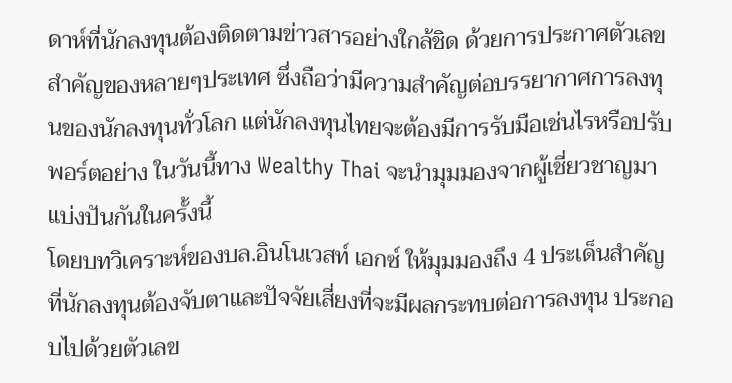ดาห์ที่นักลงทุนต้องติดตามข่าวสารอย่างใกล้ชิด ด้วยการประกาศตัวเลขสำคัญของหลายๆประเทศ ซึ่งถือว่ามีความสำคัญต่อบรรยากาศการลงทุนของนักลงทุนทั่วโลก แต่นักลงทุนไทยจะต้องมีการรับมือเช่นไรหรือปรับพอร์ตอย่าง ในวันนี้ทาง Wealthy Thai จะนำมุมมองจากผู้เชี่ยวชาญมาแบ่งปันกันในครั้งนี้
โดยบทวิเคราะห์ของบล.อินโนเวสท์ เอกซ์ ให้มุมมองถึง 4 ประเด็นสำคัญที่นักลงทุนต้องจับตาและปัจจัยเสี่ยงที่จะมีผลกระทบต่อการลงทุน ประกอบไปด้วยตัวเลข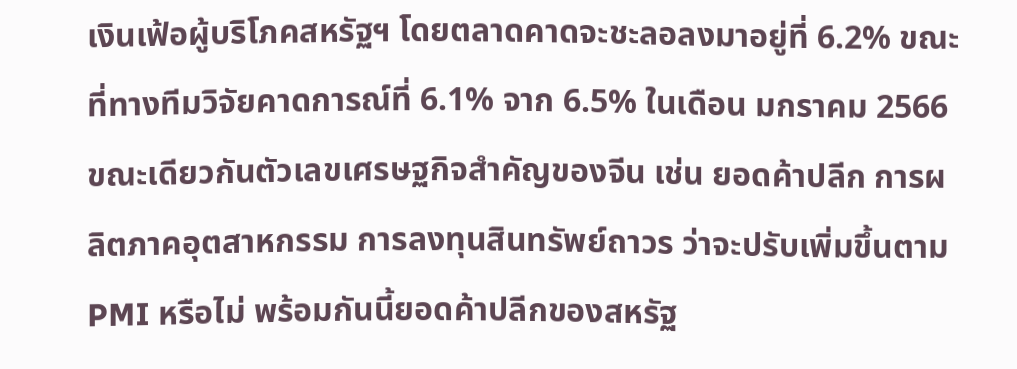เงินเฟ้อผู้บริโภคสหรัฐฯ โดยตลาดคาดจะชะลอลงมาอยู่ที่ 6.2% ขณะที่ทางทีมวิจัยคาดการณ์ที่ 6.1% จาก 6.5% ในเดือน มกราคม 2566
ขณะเดียวกันตัวเลขเศรษฐกิจสำคัญของจีน เช่น ยอดค้าปลีก การผลิตภาคอุตสาหกรรม การลงทุนสินทรัพย์ถาวร ว่าจะปรับเพิ่มขึ้นตาม PMI หรือไม่ พร้อมกันนี้ยอดค้าปลีกของสหรัฐ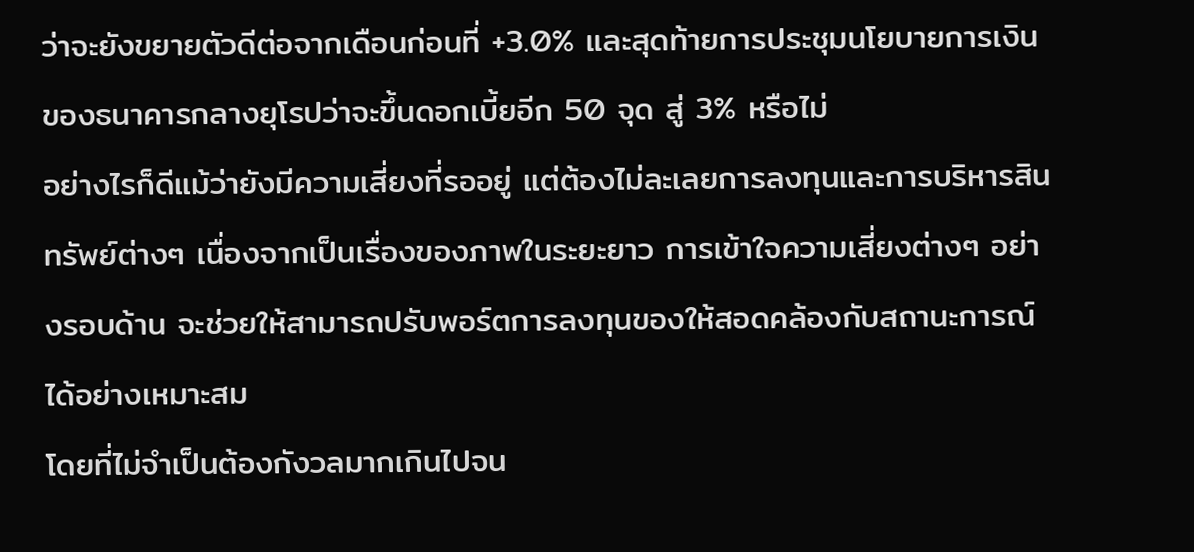ว่าจะยังขยายตัวดีต่อจากเดือนก่อนที่ +3.0% และสุดท้ายการประชุมนโยบายการเงินของธนาคารกลางยุโรปว่าจะขึ้นดอกเบี้ยอีก 50 จุด สู่ 3% หรือไม่
อย่างไรก็ดีแม้ว่ายังมีความเสี่ยงที่รออยู่ แต่ต้องไม่ละเลยการลงทุนและการบริหารสินทรัพย์ต่างๆ เนื่องจากเป็นเรื่องของภาพในระยะยาว การเข้าใจความเสี่ยงต่างๆ อย่างรอบด้าน จะช่วยให้สามารถปรับพอร์ตการลงทุนของให้สอดคล้องกับสถานะการณ์ได้อย่างเหมาะสม
โดยที่ไม่จำเป็นต้องกังวลมากเกินไปจน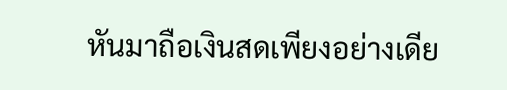หันมาถือเงินสดเพียงอย่างเดีย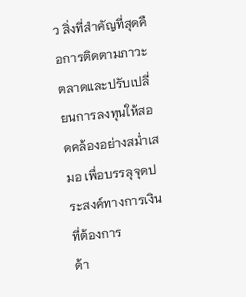ว สิ่งที่สำคัญที่สุดคือการติดตามภาวะตลาดและปรับเปลี่ยนการลงทุนให้สอดคล้องอย่างสม่ำเสมอ เพื่อบรรลุจุดประสงค์ทางการเงินที่ต้องการ
ด้า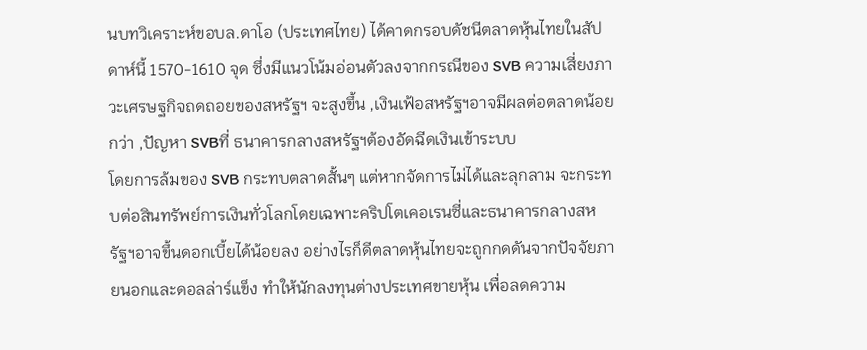นบทวิเคราะห์ขอบล.ดาโอ (ประเทศไทย) ได้คาดกรอบดัชนีตลาดหุ้นไทยในสัปดาห์นี้ 1570-1610 จุด ซึ่งมีแนวโน้มอ่อนตัวลงจากกรณีของ SVB ความเสี่ยงภาวะเศรษฐกิจถดถอยของสหรัฐฯ จะสูงขึ้น ,เงินเฟ้อสหรัฐฯอาจมีผลต่อตลาดน้อยกว่า ,ปัญหา SVBที่ ธนาคารกลางสหรัฐฯต้องอัดฉีดเงินเข้าระบบ
โดยการล้มของ SVB กระทบตลาดสั้นๆ แต่หากจัดการไม่ได้และลุกลาม จะกระทบต่อสินทรัพย์การเงินทั่วโลกโดยเฉพาะคริปโตเคอเรนซี่และธนาคารกลางสหรัฐฯอาจขึ้นดอกเบี้ยได้น้อยลง อย่างไรก็ดีตลาดหุ้นไทยจะถูกกดดันจากปัจจัยภายนอกและดอลล่าร์แข็ง ทำให้นักลงทุนต่างประเทศขายหุ้น เพื่อลดความ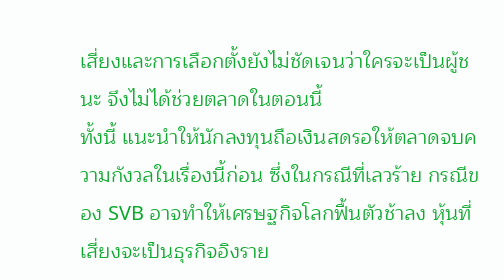เสี่ยงและการเลือกตั้งยังไม่ชัดเจนว่าใครจะเป็นผู้ชนะ จึงไม่ได้ช่วยตลาดในตอนนี้
ทั้งนี้ แนะนำให้นักลงทุนถือเงินสดรอให้ตลาดจบความกังวลในเรื่องนี้ก่อน ซึ่งในกรณีที่เลวร้าย กรณีของ SVB อาจทำให้เศรษฐกิจโลกฟื้นตัวช้าลง หุ้นที่เสี่ยงจะเป็นธุรกิจอิงราย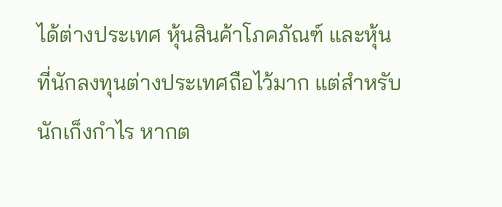ได้ต่างประเทศ หุ้นสินค้าโภคภัณฑ์ และหุ้นที่นักลงทุนต่างประเทศถือไว้มาก แต่สำหรับนักเก็งกำไร หากต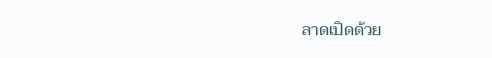ลาดเปิดด้วย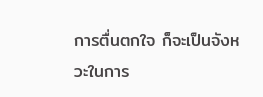การตื่นตกใจ ก็จะเป็นจังหวะในการ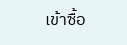เข้าซื้อ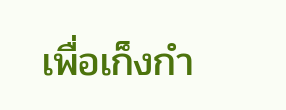เพื่อเก็งกำ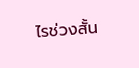ไรช่วงสั้น